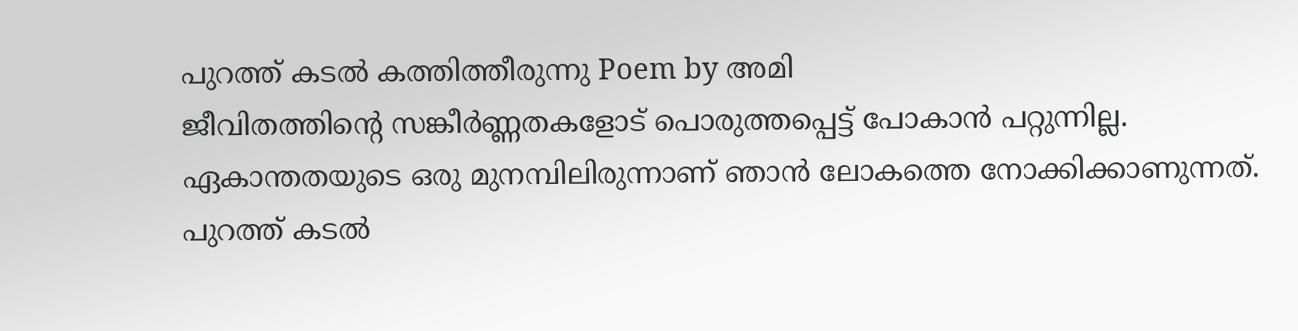പുറത്ത് കടൽ കത്തിത്തീരുന്നു Poem by അമി
ജീവിതത്തിന്റെ സങ്കീർണ്ണതകളോട് പൊരുത്തപ്പെട്ട് പോകാൻ പറ്റുന്നില്ല.
ഏകാന്തതയുടെ ഒരു മുനമ്പിലിരുന്നാണ് ഞാൻ ലോകത്തെ നോക്കിക്കാണുന്നത്.
പുറത്ത് കടൽ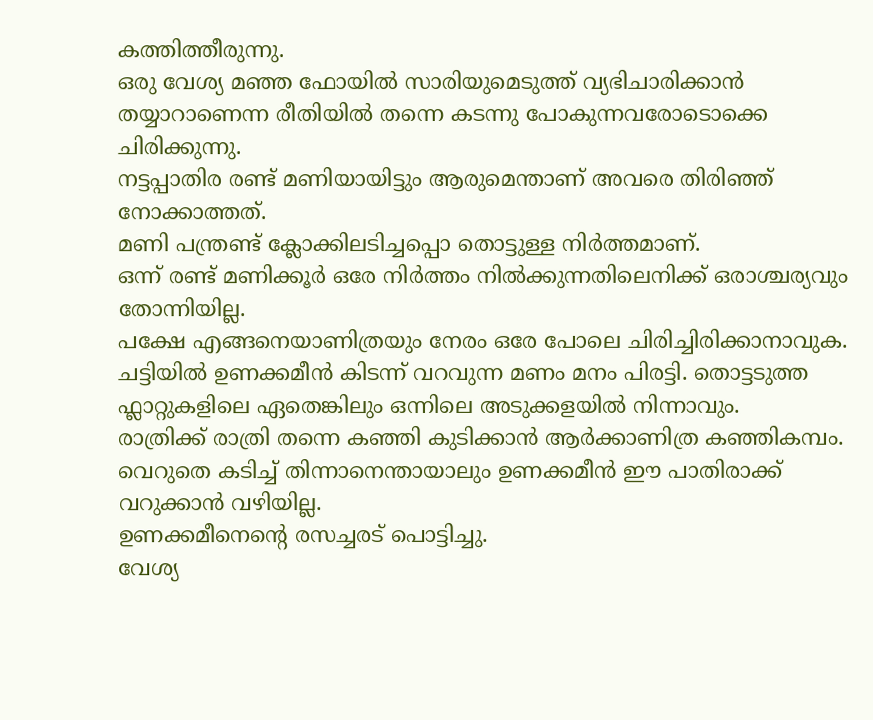കത്തിത്തീരുന്നു.
ഒരു വേശ്യ മഞ്ഞ ഫോയിൽ സാരിയുമെടുത്ത് വ്യഭിചാരിക്കാൻ തയ്യാറാണെന്ന രീതിയിൽ തന്നെ കടന്നു പോകുന്നവരോടൊക്കെ ചിരിക്കുന്നു.
നട്ടപ്പാതിര രണ്ട് മണിയായിട്ടും ആരുമെന്താണ് അവരെ തിരിഞ്ഞ് നോക്കാത്തത്.
മണി പന്ത്രണ്ട് ക്ലോക്കിലടിച്ചപ്പൊ തൊട്ടുള്ള നിർത്തമാണ്.
ഒന്ന് രണ്ട് മണിക്കൂർ ഒരേ നിർത്തം നിൽക്കുന്നതിലെനിക്ക് ഒരാശ്ചര്യവും തോന്നിയില്ല.
പക്ഷേ എങ്ങനെയാണിത്രയും നേരം ഒരേ പോലെ ചിരിച്ചിരിക്കാനാവുക.
ചട്ടിയിൽ ഉണക്കമീൻ കിടന്ന് വറവുന്ന മണം മനം പിരട്ടി. തൊട്ടടുത്ത ഫ്ലാറ്റുകളിലെ ഏതെങ്കിലും ഒന്നിലെ അടുക്കളയിൽ നിന്നാവും.
രാത്രിക്ക് രാത്രി തന്നെ കഞ്ഞി കുടിക്കാൻ ആർക്കാണിത്ര കഞ്ഞികമ്പം.
വെറുതെ കടിച്ച് തിന്നാനെന്തായാലും ഉണക്കമീൻ ഈ പാതിരാക്ക് വറുക്കാൻ വഴിയില്ല.
ഉണക്കമീനെന്റെ രസച്ചരട് പൊട്ടിച്ചു.
വേശ്യ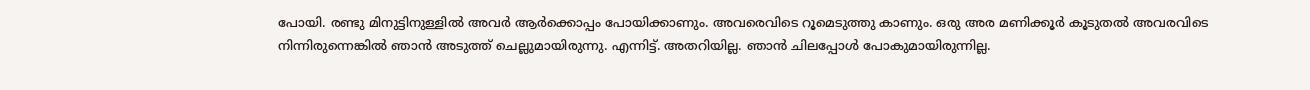പോയി. രണ്ടു മിനുട്ടിനുള്ളിൽ അവർ ആർക്കൊപ്പം പോയിക്കാണും. അവരെവിടെ റൂമെടുത്തു കാണും. ഒരു അര മണിക്കൂർ കൂടുതൽ അവരവിടെ നിന്നിരുന്നെങ്കിൽ ഞാൻ അടുത്ത് ചെല്ലുമായിരുന്നു. എന്നിട്ട്. അതറിയില്ല. ഞാൻ ചിലപ്പോൾ പോകുമായിരുന്നില്ല.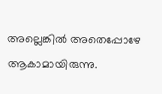അല്ലെങ്കിൽ അതെപ്പോഴേ ആകാമായിരുന്നു.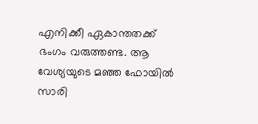എനിക്കീ ഏകാന്തതക്ക് ഭംഗം വരുത്തണ്ട. ആ വേശ്യയുടെ മഞ്ഞ ഫോയിൽ സാരി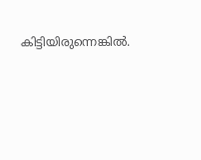കിട്ടിയിരുന്നെങ്കിൽ.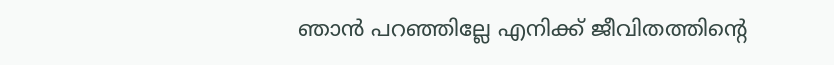ഞാൻ പറഞ്ഞില്ലേ എനിക്ക് ജീവിതത്തിന്റെ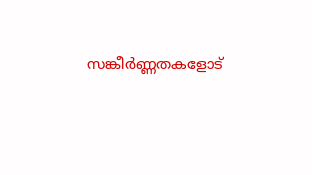സങ്കീർണ്ണതകളോട്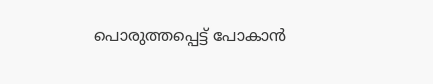പൊരുത്തപ്പെട്ട് പോകാൻ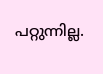പറ്റുന്നില്ല.